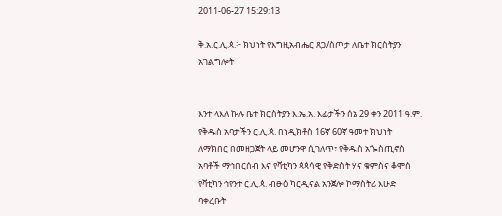2011-06-27 15:29:13

ቅ.አ.ር.ሊ.ጳ.፦ ክህነት የእግዚአብሔር ጸጋ/ስጦታ ለቤተ ክርስትያን አገልግሎት


እንተ ላእለ ኩሉ ቤተ ክርስትያን እ.ኤ.አ. እፊታችን ሰኔ 29 ቀን 2011 ዓ.ም. የቅዱስ አባታችን ር.ሊ.ጳ. በነዲክቶስ 16ኛ 60ኛ ዓመተ ክህነት ለማክበር በመዘጋጀት ላይ መሆንዋ ሲገለጥ፣ የቅዱስ አጐስጢኖስ አባቶች ማኅበርሰብ እና የቫቲካን ጳጳሳዊ የቅድስት ሃና ቁምስና ቆሞስ የቫቲካን ኅየንተ ር.ሊ.ጳ. ብፁዕ ካርዲናል አንጀሎ ኮማስትሪ እሁድ ባቀረቡት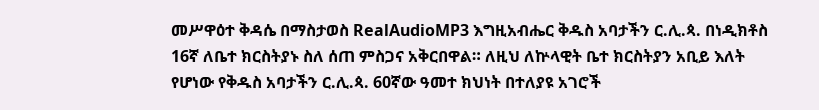መሥዋዕተ ቅዳሴ በማስታወስ RealAudioMP3 እግዚአብሔር ቅዱስ አባታችን ር.ሊ.ጳ. በነዲክቶስ 16ኛ ለቤተ ክርስትያኑ ስለ ሰጠ ምስጋና አቅርበዋል። ለዚህ ለኵላዊት ቤተ ክርስትያን አቢይ እለት የሆነው የቅዱስ አባታችን ር.ሊ.ጳ. 60ኛው ዓመተ ክህነት በተለያዩ አገሮች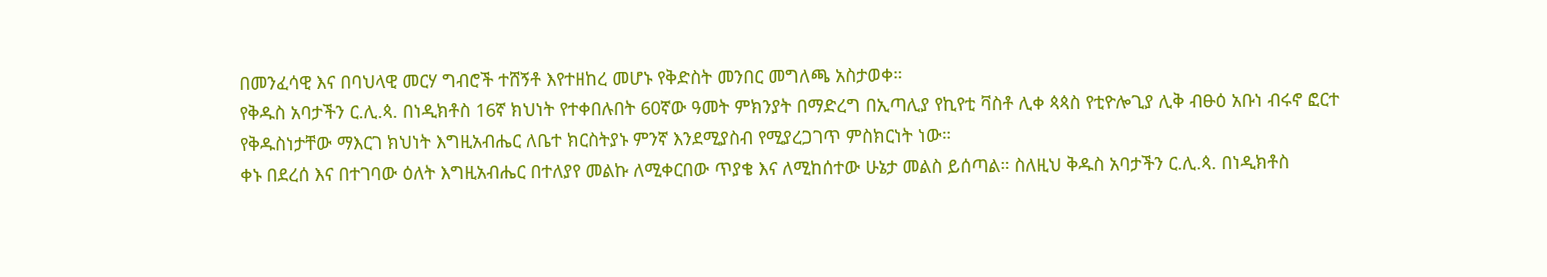በመንፈሳዊ እና በባህላዊ መርሃ ግብሮች ተሸኝቶ እየተዘከረ መሆኑ የቅድስት መንበር መግለጫ አስታወቀ።
የቅዱስ አባታችን ር.ሊ.ጳ. በነዲክቶስ 16ኛ ክህነት የተቀበሉበት 60ኛው ዓመት ምክንያት በማድረግ በኢጣሊያ የኪየቲ ቫስቶ ሊቀ ጳጳስ የቲዮሎጊያ ሊቅ ብፁዕ አቡነ ብሩኖ ፎርተ የቅዱስነታቸው ማእርገ ክህነት እግዚአብሔር ለቤተ ክርስትያኑ ምንኛ እንደሚያስብ የሚያረጋገጥ ምስክርነት ነው።
ቀኑ በደረሰ እና በተገባው ዕለት እግዚአብሔር በተለያየ መልኩ ለሚቀርበው ጥያቄ እና ለሚከሰተው ሁኔታ መልስ ይሰጣል። ስለዚህ ቅዱስ አባታችን ር.ሊ.ጳ. በነዲክቶስ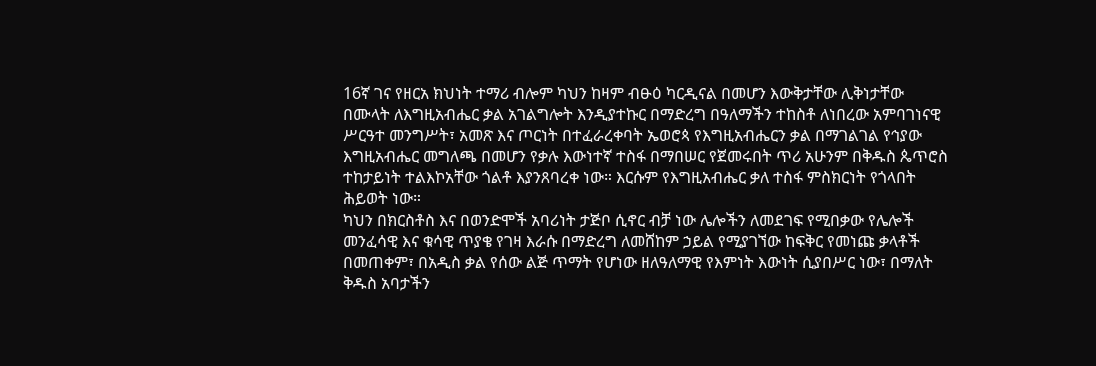16ኛ ገና የዘርአ ክህነት ተማሪ ብሎም ካህን ከዛም ብፁዕ ካርዲናል በመሆን እውቅታቸው ሊቅነታቸው በሙላት ለእግዚአብሔር ቃል አገልግሎት እንዲያተኩር በማድረግ በዓለማችን ተከስቶ ለነበረው አምባገነናዊ ሥርዓተ መንግሥት፣ አመጽ እና ጦርነት በተፈራረቀባት ኤወሮጳ የእግዚአብሔርን ቃል በማገልገል የኅያው እግዚአብሔር መግለጫ በመሆን የቃሉ እውነተኛ ተስፋ በማበሠር የጀመሩበት ጥሪ አሁንም በቅዱስ ጴጥሮስ ተከታይነት ተልእኮአቸው ጎልቶ እያንጸባረቀ ነው። እርሱም የእግዚአብሔር ቃለ ተስፋ ምስክርነት የጎላበት ሕይወት ነው።
ካህን በክርስቶስ እና በወንድሞች አባሪነት ታጅቦ ሲኖር ብቻ ነው ሌሎችን ለመደገፍ የሚበቃው የሌሎች መንፈሳዊ እና ቁሳዊ ጥያቄ የገዛ እራሱ በማድረግ ለመሸከም ኃይል የሚያገኘው ከፍቅር የመነጩ ቃላቶች በመጠቀም፣ በአዲስ ቃል የሰው ልጅ ጥማት የሆነው ዘለዓለማዊ የእምነት እውነት ሲያበሥር ነው፣ በማለት ቅዱስ አባታችን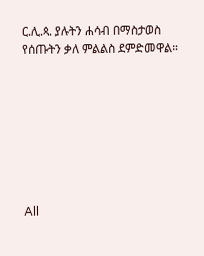ር.ሊ.ጳ. ያሉትን ሐሳብ በማስታወስ የሰጡትን ቃለ ምልልስ ደምድመዋል።








All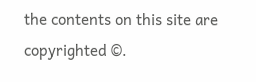the contents on this site are copyrighted ©.